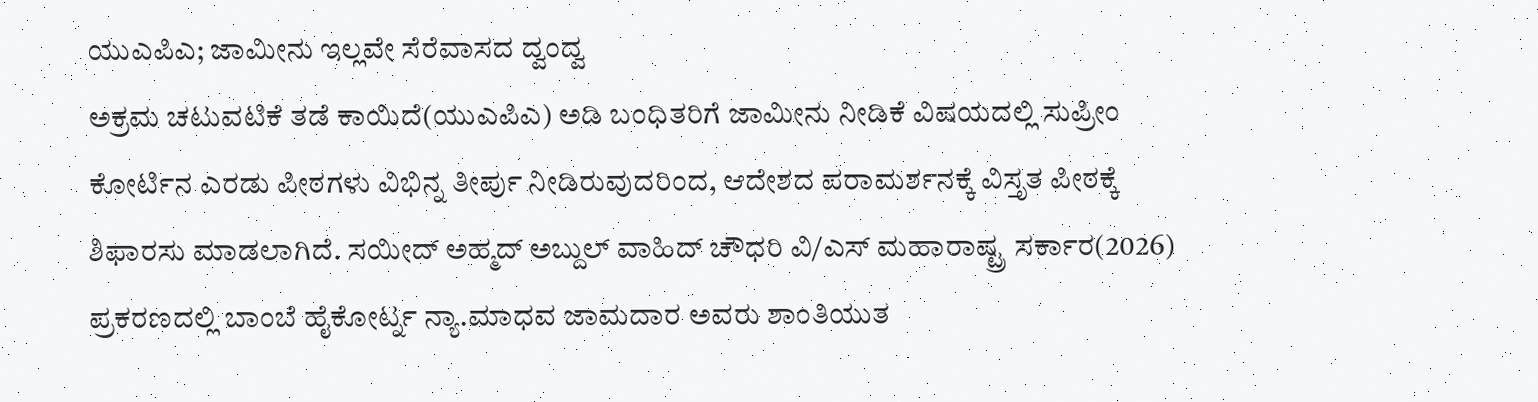ಯುಎಪಿಎ; ಜಾಮೀನು ಇಲ್ಲವೇ ಸೆರೆವಾಸದ ದ್ವಂದ್ವ
ಅಕ್ರಮ ಚಟುವಟಿಕೆ ತಡೆ ಕಾಯಿದೆ(ಯುಎಪಿಎ) ಅಡಿ ಬಂಧಿತರಿಗೆ ಜಾಮೀನು ನೀಡಿಕೆ ವಿಷಯದಲ್ಲಿ ಸುಪ್ರೀಂ ಕೋರ್ಟಿನ ಎರಡು ಪೀಠಗಳು ವಿಭಿನ್ನ ತೀರ್ಪು ನೀಡಿರುವುದರಿಂದ, ಆದೇಶದ ಪರಾಮರ್ಶನಕ್ಕೆ ವಿಸ್ತೃತ ಪೀಠಕ್ಕೆ ಶಿಫಾರಸು ಮಾಡಲಾಗಿದೆ. ಸಯೀದ್ ಅಹ್ಮದ್ ಅಬ್ದುಲ್ ವಾಹಿದ್ ಚೌಧರಿ ವಿ/ಎಸ್ ಮಹಾರಾಷ್ಟ್ರ ಸರ್ಕಾರ(2026) ಪ್ರಕರಣದಲ್ಲಿ ಬಾಂಬೆ ಹೈಕೋರ್ಟ್ನ ನ್ಯಾ.ಮಾಧವ ಜಾಮದಾರ ಅವರು ಶಾಂತಿಯುತ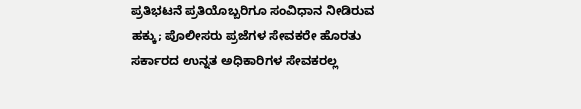ಪ್ರತಿಭಟನೆ ಪ್ರತಿಯೊಬ್ಬರಿಗೂ ಸಂವಿಧಾನ ನೀಡಿರುವ ಹಕ್ಕು; ಪೊಲೀಸರು ಪ್ರಜೆಗಳ ಸೇವಕರೇ ಹೊರತು ಸರ್ಕಾರದ ಉನ್ನತ ಅಧಿಕಾರಿಗಳ ಸೇವಕರಲ್ಲ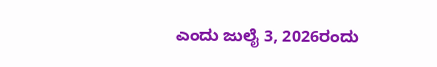ಎಂದು ಜುಲೈ 3, 2026ರಂದು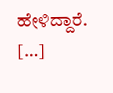ಹೇಳಿದ್ದಾರೆ. […]